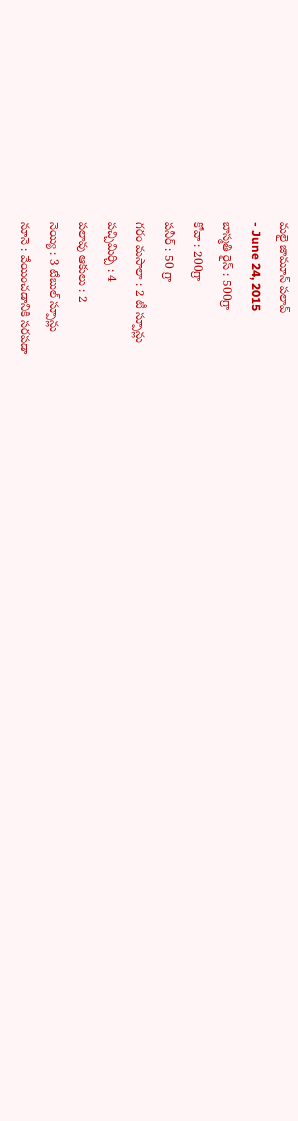మలై జామూన్ పలావ్
- June 24, 2015
బాస్మతి రైస్ : 500గ్రా
కోవా : 200గ్రా
పనీర్ : 50 గ్రా
గరం మసాలా : 2 టీ స్పూన్లు
పచ్చిమిర్చి : 4
పలావు ఆకులు : 2
నెయ్యి : 3 టేబుల్ స్పూన్లు
నూనె : వేయించడానికి సరపడా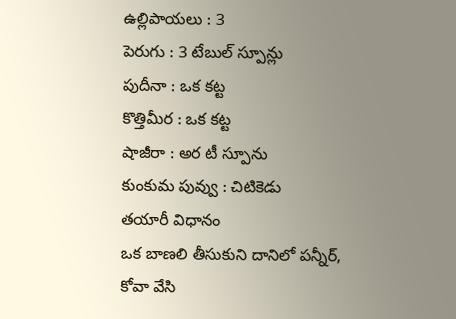ఉల్లిపాయలు : 3
పెరుగు : 3 టేబుల్ స్పూన్లు
పుదీనా : ఒక కట్ట
కొత్తిమీర : ఒక కట్ట
షాజీరా : అర టీ స్పూను
కుంకుమ పువ్వు : చిటికెడు
తయారీ విధానం
ఒక బాణలి తీసుకుని దానిలో పన్నీర్, కోవా వేసి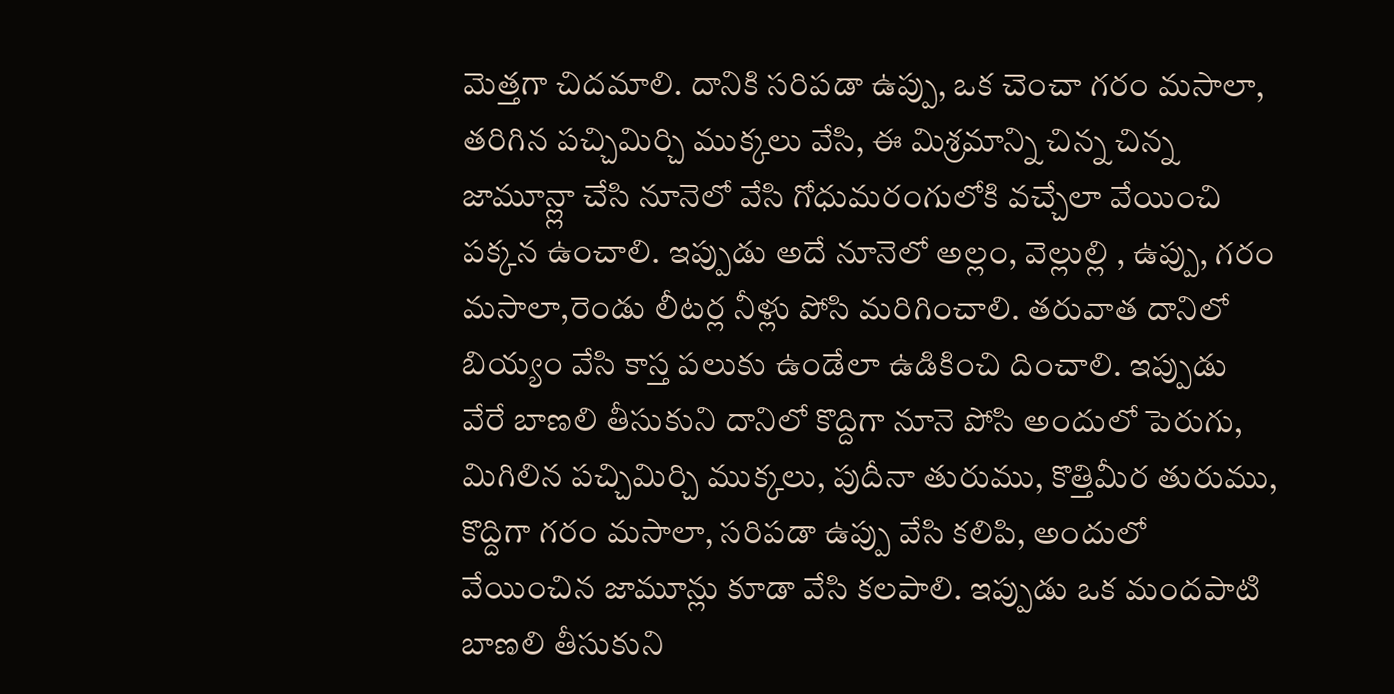మెత్తగా చిదమాలి. దానికి సరిపడా ఉప్పు, ఒక చెంచా గరం మసాలా, తరిగిన పచ్చిమిర్చి ముక్కలు వేసి, ఈ మిశ్రమాన్ని చిన్న చిన్న జామూన్ల్లా చేసి నూనెలో వేసి గోధుమరంగులోకి వచ్చేలా వేయించి పక్కన ఉంచాలి. ఇప్పుడు అదే నూనెలో అల్లం, వెల్లుల్లి , ఉప్పు, గరం మసాలా,రెండు లీటర్ల నీళ్లు పోసి మరిగించాలి. తరువాత దానిలో బియ్యం వేసి కాస్త పలుకు ఉండేలా ఉడికించి దించాలి. ఇప్పుడు వేరే బాణలి తీసుకుని దానిలో కొద్దిగా నూనె పోసి అందులో పెరుగు, మిగిలిన పచ్చిమిర్చి ముక్కలు, పుదీనా తురుము, కొత్తిమీర తురుము, కొద్దిగా గరం మసాలా, సరిపడా ఉప్పు వేసి కలిపి, అందులో వేయించిన జామూన్లు కూడా వేసి కలపాలి. ఇప్పుడు ఒక మందపాటి బాణలి తీసుకుని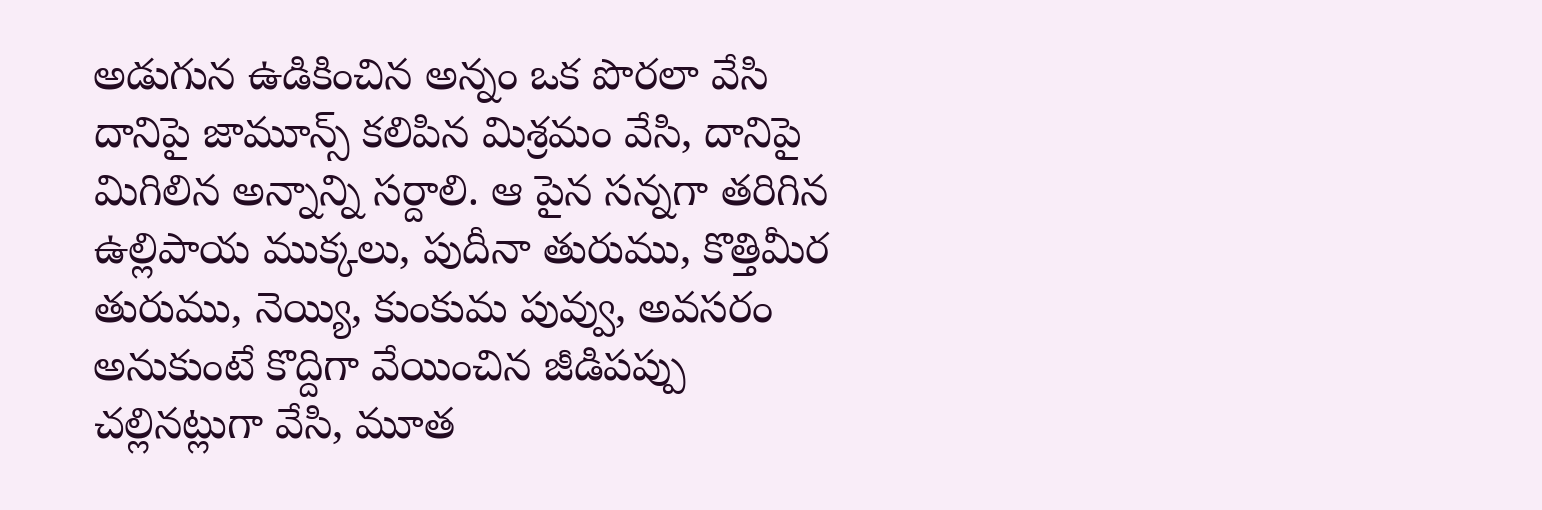అడుగున ఉడికించిన అన్నం ఒక పొరలా వేసి దానిపై జామూన్స్ కలిపిన మిశ్రమం వేసి, దానిపై మిగిలిన అన్నాన్ని సర్దాలి. ఆ పైన సన్నగా తరిగిన ఉల్లిపాయ ముక్కలు, పుదీనా తురుము, కొత్తిమీర తురుము, నెయ్యి, కుంకుమ పువ్వు, అవసరం అనుకుంటే కొద్దిగా వేయించిన జీడిపప్పు చల్లినట్లుగా వేసి, మూత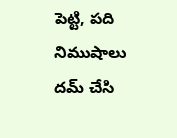పెట్టి, పది నిముషాలు దమ్ చేసి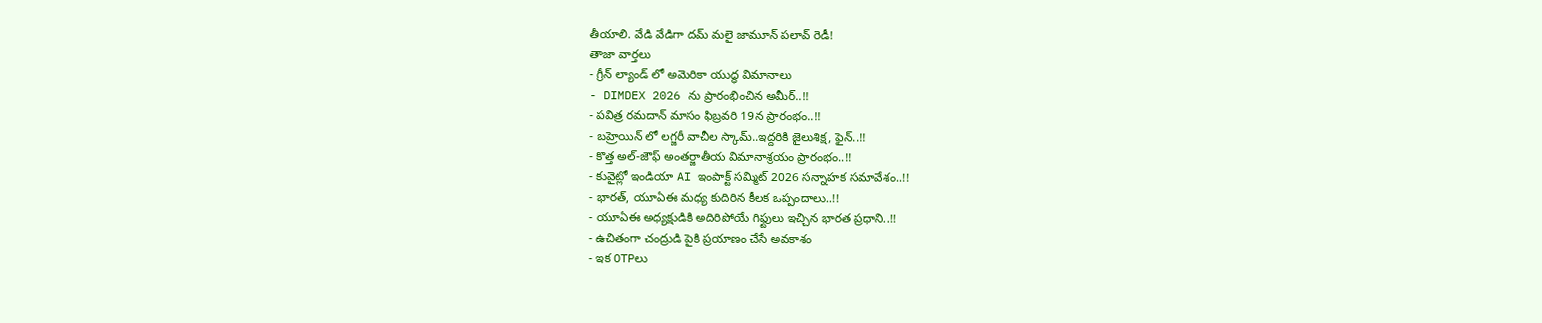తీయాలి. వేడి వేడిగా దమ్ మలై జామూన్ పలావ్ రెడీ!
తాజా వార్తలు
- గ్రీన్ ల్యాండ్ లో అమెరికా యుద్ధ విమానాలు
- DIMDEX 2026 ను ప్రారంభించిన అమీర్..!!
- పవిత్ర రమదాన్ మాసం ఫిబ్రవరి 19న ప్రారంభం..!!
- బహ్రెయిన్ లో లగ్జరీ వాచీల స్కామ్..ఇద్దరికి జైలుశిక్ష, ఫైన్..!!
- కొత్త అల్-జౌఫ్ అంతర్జాతీయ విమానాశ్రయం ప్రారంభం..!!
- కువైట్లో ఇండియా AI ఇంపాక్ట్ సమ్మిట్ 2026 సన్నాహక సమావేశం..!!
- భారత్, యూఏఈ మధ్య కుదిరిన కీలక ఒప్పందాలు..!!
- యూఏఈ అధ్యక్షుడికి అదిరిపోయే గిఫ్టులు ఇచ్చిన భారత ప్రధాని..!!
- ఉచితంగా చంద్రుడి పైకి ప్రయాణం చేసే అవకాశం
- ఇక OTPలు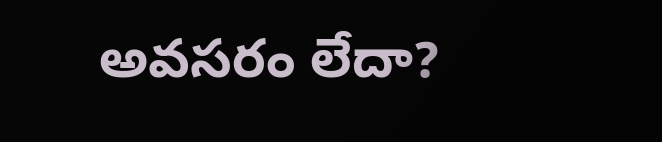అవసరం లేదా?